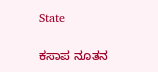State

ಕಸಾಪ ನೂತನ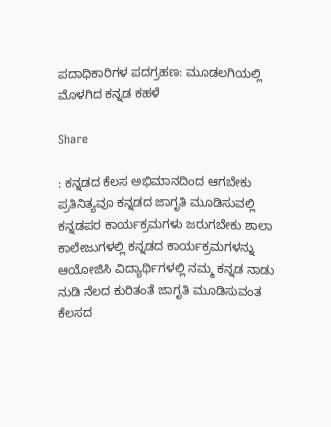ಪದಾಧಿಕಾರಿಗಳ ಪದಗ್ರಹಣ: ಮೂಡಲಗಿಯಲ್ಲಿ ಮೊಳಗಿದ ಕನ್ನಡ ಕಹಳೆ

Share

: ಕನ್ನಡದ ಕೆಲಸ ಅಭಿಮಾನದಿಂದ ಆಗಬೇಕು ಪ್ರತಿನಿತ್ಯವೂ ಕನ್ನಡದ ಜಾಗೃತಿ ಮೂಡಿಸುವಲ್ಲಿ ಕನ್ನಡಪರ ಕಾರ್ಯಕ್ರಮಗಳು ಜರುಗಬೇಕು ಶಾಲಾ ಕಾಲೇಜುಗಳಲ್ಲಿ ಕನ್ನಡದ ಕಾರ್ಯಕ್ರಮಗಳನ್ನು ಆಯೋಜಿಸಿ ವಿದ್ಯಾರ್ಥಿಗಳಲ್ಲಿ ನಮ್ಮ ಕನ್ನಡ ನಾಡು ನುಡಿ ನೆಲದ ಕುರಿತಂತೆ ಜಾಗೃತಿ ಮೂಡಿಸುವಂತ ಕೆಲಸದ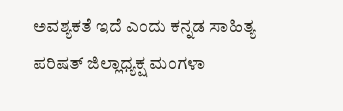ಅವಶ್ಯಕತೆ ಇದೆ ಎಂದು ಕನ್ನಡ ಸಾಹಿತ್ಯ ಪರಿಷತ್ ಜಿಲ್ಲಾಧ್ಯಕ್ಷ ಮಂಗಳಾ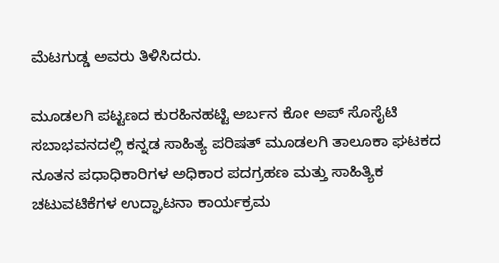ಮೆಟಗುಡ್ಡ ಅವರು ತಿಳಿಸಿದರು.

ಮೂಡಲಗಿ ಪಟ್ಟಣದ ಕುರಹಿನಹಟ್ಟಿ ಅರ್ಬನ ಕೋ ಅಪ್ ಸೊಸೈಟಿ ಸಬಾಭವನದಲ್ಲಿ ಕನ್ನಡ ಸಾಹಿತ್ಯ ಪರಿಷತ್ ಮೂಡಲಗಿ ತಾಲೂಕಾ ಘಟಕದ ನೂತನ ಪಧಾಧಿಕಾರಿಗಳ ಅಧಿಕಾರ ಪದಗ್ರಹಣ ಮತ್ತು ಸಾಹಿತ್ಯಿಕ ಚಟುವಟಿಕೆಗಳ ಉದ್ಘಾಟನಾ ಕಾರ್ಯಕ್ರಮ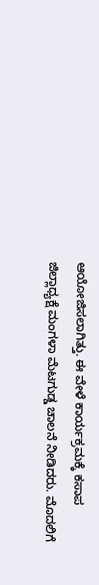ಆಯೋಜಿಸಲಾಗಿತ್ತು. ಈ ವೇಳೆ ಕಾರ್ಯಕ್ರಮಕ್ಕೆ ಕಸಾಪ ಜಿಲ್ಲಾಧ್ಯಕ್ಷೆ ಮಂಗಳಾ ಮೆಟಗುಡ್ಡ ಚಾಲನೆ ನೀಡಿದರು. ಮೊದಲಿಗೆ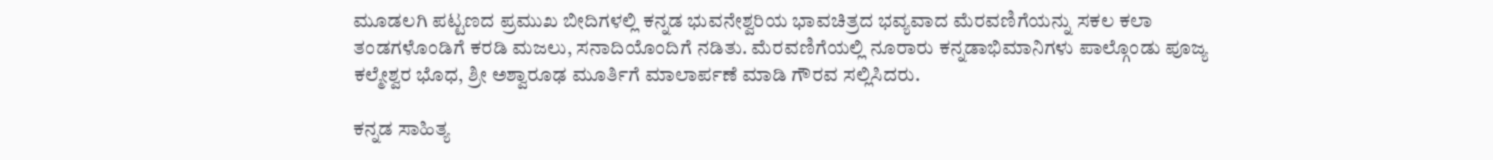ಮೂಡಲಗಿ ಪಟ್ಟಣದ ಪ್ರಮುಖ ಬೀದಿಗಳಲ್ಲಿ ಕನ್ನಡ ಭುವನೇಶ್ವರಿಯ ಭಾವಚಿತ್ರದ ಭವ್ಯವಾದ ಮೆರವಣಿಗೆಯನ್ನು ಸಕಲ ಕಲಾ ತಂಡಗಳೊಂಡಿಗೆ ಕರಡಿ ಮಜಲು, ಸನಾದಿಯೊಂದಿಗೆ ನಡಿತು. ಮೆರವಣಿಗೆಯಲ್ಲಿ ನೂರಾರು ಕನ್ನಡಾಭಿಮಾನಿಗಳು ಪಾಲ್ಗೊಂಡು ಪೂಜ್ಯ ಕಲ್ಮೇಶ್ವರ ಭೊಧ, ಶ್ರೀ ಅಶ್ವಾರೂಢ ಮೂರ್ತಿಗೆ ಮಾಲಾರ್ಪಣೆ ಮಾಡಿ ಗೌರವ ಸಲ್ಲಿಸಿದರು.

ಕನ್ನಡ ಸಾಹಿತ್ಯ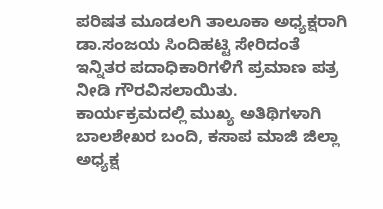ಪರಿಷತ ಮೂಡಲಗಿ ತಾಲೂಕಾ ಅಧ್ಯಕ್ಷರಾಗಿ ಡಾ.ಸಂಜಯ ಸಿಂದಿಹಟ್ಟಿ ಸೇರಿದಂತೆ ಇನ್ನಿತರ ಪದಾಧಿಕಾರಿಗಳಿಗೆ ಪ್ರಮಾಣ ಪತ್ರ ನೀಡಿ ಗೌರವಿಸಲಾಯಿತು. ಕಾರ್ಯಕ್ರಮದಲ್ಲಿ ಮುಖ್ಯ ಅತಿಥಿಗಳಾಗಿ ಬಾಲಶೇಖರ ಬಂದಿ, ಕಸಾಪ ಮಾಜಿ ಜಿಲ್ಲಾ ಅಧ್ಯಕ್ಷ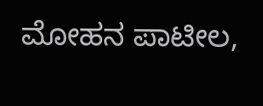ಮೋಹನ ಪಾಟೀಲ,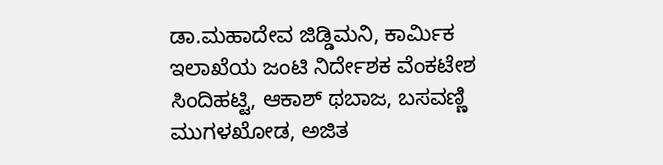ಡಾ.ಮಹಾದೇವ ಜಿಡ್ಡಿಮನಿ, ಕಾರ್ಮಿಕ ಇಲಾಖೆಯ ಜಂಟಿ ನಿರ್ದೇಶಕ ವೆಂಕಟೇಶ ಸಿಂದಿಹಟ್ಟಿ, ಆಕಾಶ್ ಥಬಾಜ, ಬಸವಣ್ಣಿ ಮುಗಳಖೋಡ, ಅಜಿತ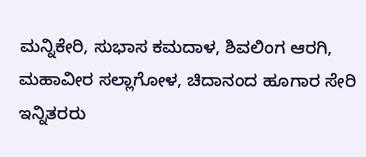ಮನ್ನಿಕೇರಿ, ಸುಭಾಸ ಕಮದಾಳ, ಶಿವಲಿಂಗ ಆರಗಿ, ಮಹಾವೀರ ಸಲ್ಲಾಗೋಳ, ಚಿದಾನಂದ ಹೂಗಾರ ಸೇರಿ ಇನ್ನಿತರರು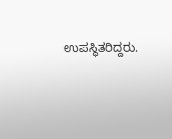ಉಪಸ್ಥಿತರಿದ್ದರು.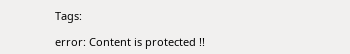Tags:

error: Content is protected !!